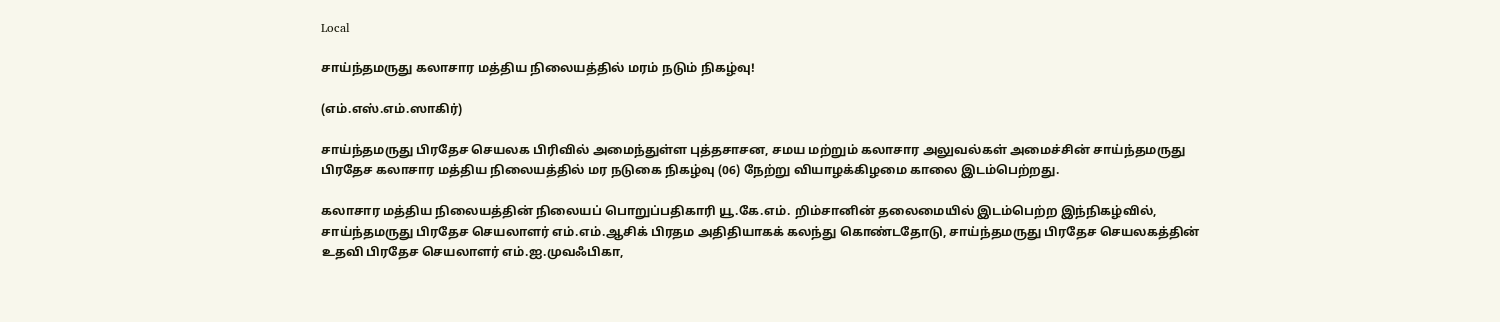Local

சாய்ந்தமருது கலாசார மத்திய நிலையத்தில் மரம் நடும் நிகழ்வு!

(எம்.எஸ்.எம்.ஸாகிர்)

சாய்ந்தமருது பிரதேச செயலக பிரிவில் அமைந்துள்ள புத்தசாசன, சமய மற்றும் கலாசார அலுவல்கள் அமைச்சின் சாய்ந்தமருது பிரதேச கலாசார மத்திய நிலையத்தில் மர நடுகை நிகழ்வு (06) நேற்று வியாழக்கிழமை காலை இடம்பெற்றது.

கலாசார மத்திய நிலையத்தின் நிலையப் பொறுப்பதிகாரி யூ.கே.எம். றிம்சானின் தலைமையில் இடம்பெற்ற இந்நிகழ்வில், சாய்ந்தமருது பிரதேச செயலாளர் எம்.எம்.ஆசிக் பிரதம அதிதியாகக் கலந்து கொண்டதோடு, சாய்ந்தமருது பிரதேச செயலகத்தின்
உதவி பிரதேச செயலாளர் எம்.ஐ.முவஃபிகா,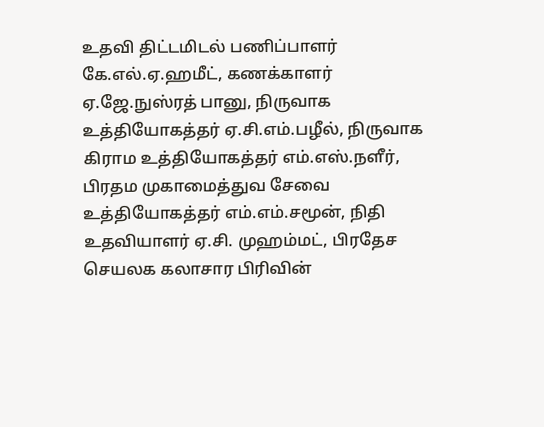உதவி திட்டமிடல் பணிப்பாளர் கே.எல்.ஏ.ஹமீட், கணக்காளர் ஏ.ஜே.நுஸ்ரத் பானு, நிருவாக உத்தியோகத்தர் ஏ.சி.எம்.பழீல், நிருவாக கிராம உத்தியோகத்தர் எம்.எஸ்.நளீர், பிரதம முகாமைத்துவ சேவை உத்தியோகத்தர் எம்.எம்.சமூன், நிதி உதவியாளர் ஏ.சி. முஹம்மட், பிரதேச செயலக கலாசார பிரிவின்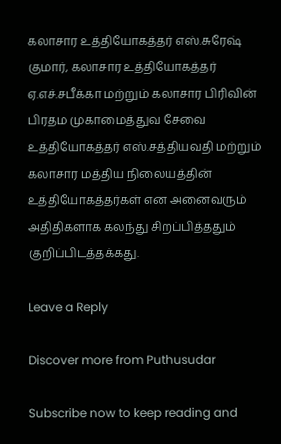கலாசார உத்தியோகத்தர் எஸ்.சுரேஷ் குமார், கலாசார உத்தியோகத்தர் ஏ.எச்.சபீக்கா மற்றும் கலாசார பிரிவின் பிரதம முகாமைத்துவ சேவை உத்தியோகத்தர் எஸ்.சத்தியவதி மற்றும் கலாசார மத்திய நிலையத்தின் உத்தியோகத்தர்கள் என அனைவரும் அதிதிகளாக கலந்து சிறப்பித்ததும் குறிப்பிடத்தக்கது.

Leave a Reply

Discover more from Puthusudar

Subscribe now to keep reading and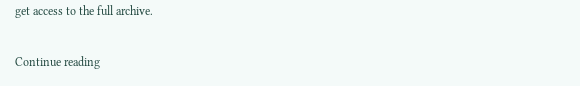get access to the full archive.

Continue reading